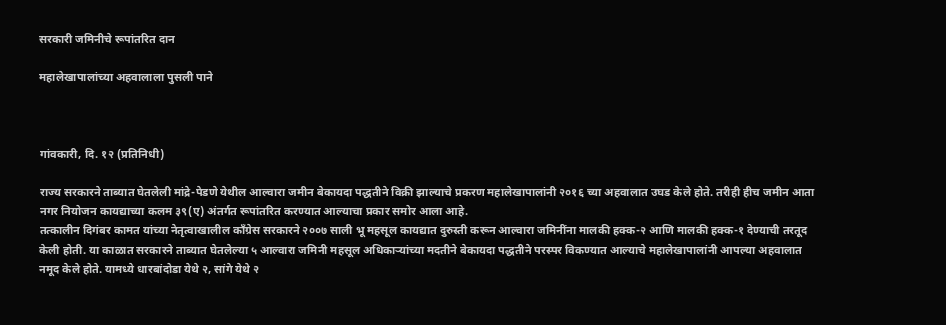सरकारी जमिनीचे रूपांतरित दान

महालेखापालांच्या अहवालाला पुसली पाने



गांवकारी, दि. १२ (प्रतिनिधी)

राज्य सरकारने ताब्यात घेतलेली मांद्रे-पेडणे येथील आल्वारा जमीन बेकायदा पद्धतीने विक्री झाल्याचे प्रकरण महालेखापालांनी २०१६ च्या अहवालात उघड केले होते. तरीही हीच जमीन आता नगर नियोजन कायद्याच्या कलम ३९(ए) अंतर्गत रूपांतरित करण्यात आल्याचा प्रकार समोर आला आहे.
तत्कालीन दिगंबर कामत यांच्या नेतृत्वाखालील काँग्रेस सरकारने २००७ साली भू महसूल कायद्यात दुरुस्ती करून आल्वारा जमिनींना मालकी हक्क-२ आणि मालकी हक्क-१ देण्याची तरतूद केली होती. या काळात सरकारने ताब्यात घेतलेल्या ५ आल्वारा जमिनी महसूल अधिकाऱ्यांच्या मदतीने बेकायदा पद्धतीने परस्पर विकण्यात आल्याचे महालेखापालांनी आपल्या अहवालात नमूद केले होते. यामध्ये धारबांदोडा येथे २, सांगे येथे २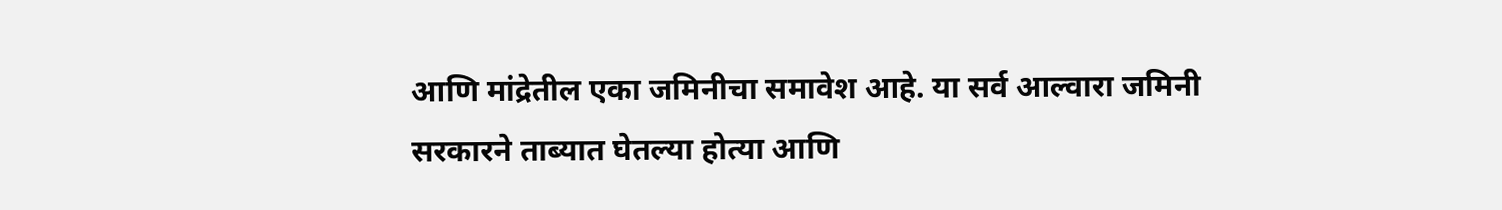आणि मांद्रेतील एका जमिनीचा समावेश आहे. या सर्व आल्वारा जमिनी सरकारने ताब्यात घेतल्या होत्या आणि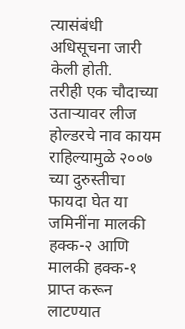त्यासंबंधी अधिसूचना जारी केली होती.
तरीही एक चौदाच्या उताऱ्यावर लीज होल्डरचे नाव कायम राहिल्यामुळे २००७ च्या दुरुस्तीचा फायदा घेत या जमिनींना मालकी हक्क-२ आणि मालकी हक्क-१ प्राप्त करून लाटण्यात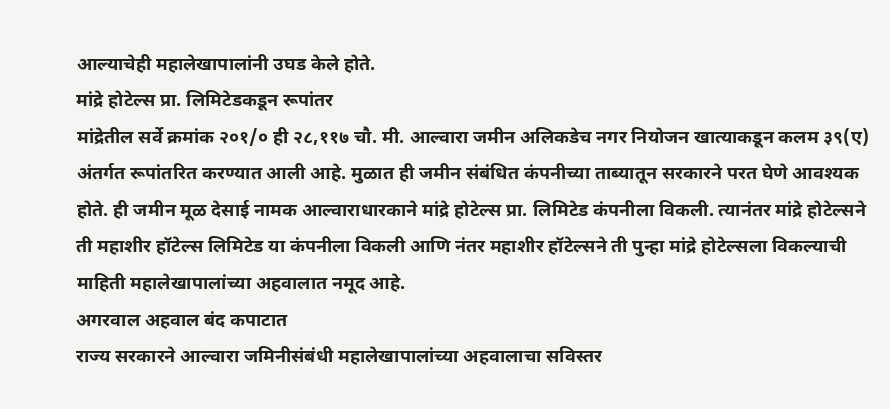आल्याचेही महालेखापालांनी उघड केले होते.
मांद्रे होटेल्स प्रा. लिमिटेडकडून रूपांतर
मांद्रेतील सर्वे क्रमांक २०१/० ही २८,११७ चौ. मी. आल्वारा जमीन अलिकडेच नगर नियोजन खात्याकडून कलम ३९(ए) अंतर्गत रूपांतरित करण्यात आली आहे. मुळात ही जमीन संबंधित कंपनीच्या ताब्यातून सरकारने परत घेणे आवश्यक होते. ही जमीन मूळ देसाई नामक आल्वाराधारकाने मांद्रे होटेल्स प्रा. लिमिटेड कंपनीला विकली. त्यानंतर मांद्रे होटेल्सने ती महाशीर हॉटेल्स लिमिटेड या कंपनीला विकली आणि नंतर महाशीर हॉटेल्सने ती पुन्हा मांद्रे होटेल्सला विकल्याची माहिती महालेखापालांच्या अहवालात नमूद आहे.
अगरवाल अहवाल बंद कपाटात
राज्य सरकारने आल्वारा जमिनीसंबंधी महालेखापालांच्या अहवालाचा सविस्तर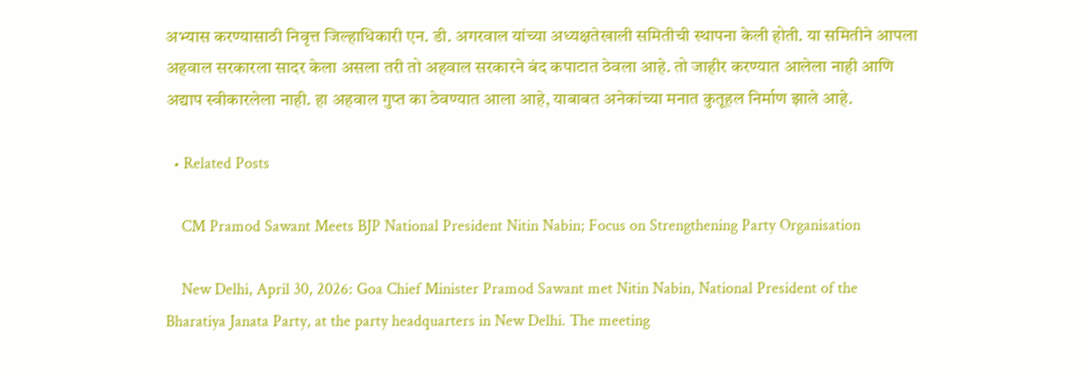अभ्यास करण्यासाठी निवृत्त जिल्हाधिकारी एन. डी. अगरवाल यांच्या अध्यक्षतेखाली समितीची स्थापना केली होती. या समितीने आपला अहवाल सरकारला सादर केला असला तरी तो अहवाल सरकारने बंद कपाटात ठेवला आहे. तो जाहीर करण्यात आलेला नाही आणि अद्याप स्वीकारलेला नाही. हा अहवाल गुप्त का ठेवण्यात आला आहे, याबाबत अनेकांच्या मनात कुतूहल निर्माण झाले आहे.

  • Related Posts

    CM Pramod Sawant Meets BJP National President Nitin Nabin; Focus on Strengthening Party Organisation

    New Delhi, April 30, 2026: Goa Chief Minister Pramod Sawant met Nitin Nabin, National President of the Bharatiya Janata Party, at the party headquarters in New Delhi. The meeting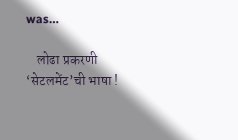was…

    लोढा प्रकरणी ‘सेटलमेंट’ची भाषा !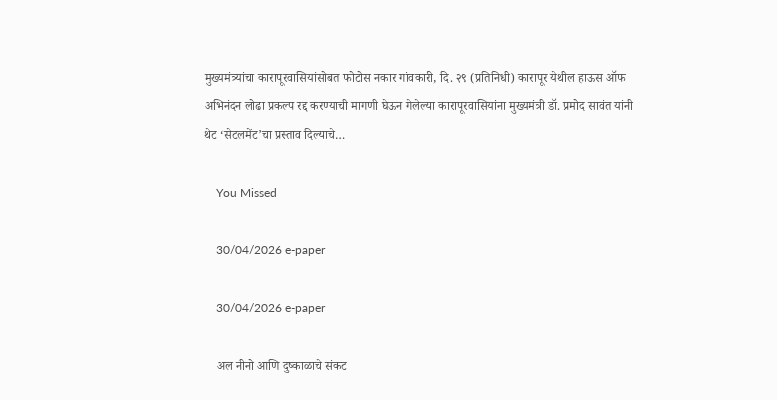मुख्यमंत्र्यांचा कारापूरवासियांसोबत फोटोस नकार गांवकारी, दि. २९ (प्रतिनिधी) कारापूर येथील हाऊस ऑफ अभिनंदन लोढा प्रकल्प रद्द करण्याची मागणी घेऊन गेलेल्या कारापूरवासियांना मुख्यमंत्री डॉ. प्रमोद सावंत यांनी थेट ‘सेटलमेंट’चा प्रस्ताव दिल्याचे…

    You Missed

    30/04/2026 e-paper

    30/04/2026 e-paper

    अल नीनो आणि दुष्काळाचे संकट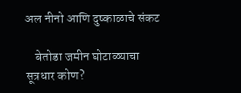अल नीनो आणि दुष्काळाचे संकट

    बेतोडा जमीन घोटाळ्याचा सूत्रधार कोण?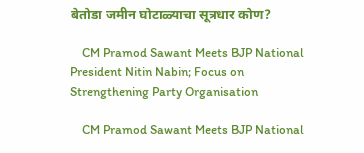बेतोडा जमीन घोटाळ्याचा सूत्रधार कोण?

    CM Pramod Sawant Meets BJP National President Nitin Nabin; Focus on Strengthening Party Organisation

    CM Pramod Sawant Meets BJP National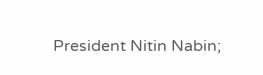President Nitin Nabin;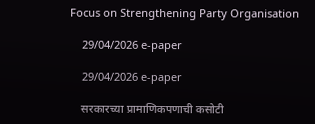Focus on Strengthening Party Organisation

    29/04/2026 e-paper

    29/04/2026 e-paper

    सरकारच्या प्रामाणिकपणाची कसोटी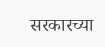सरकारच्या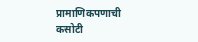प्रामाणिकपणाची कसोटी